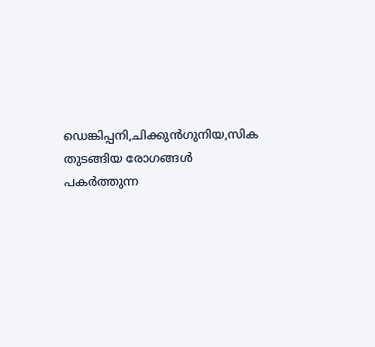ഡെങ്കിപ്പനി,ചിക്കുൻഗുനിയ,സിക തുടങ്ങിയ രോഗങ്ങൾ പകർത്തുന്ന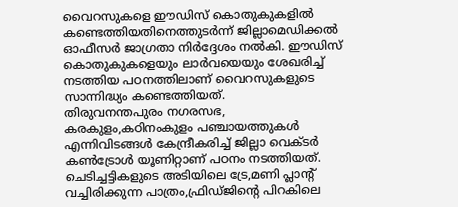വൈറസുകളെ ഈഡിസ് കൊതുകുകളിൽ കണ്ടെത്തിയതിനെത്തുടർന്ന് ജില്ലാമെഡിക്കൽ ഓഫീസർ ജാഗ്രതാ നിർദ്ദേശം നൽകി. ഈഡിസ് കൊതുകുകളെയും ലാർവയെയും ശേഖരിച്ച് നടത്തിയ പഠനത്തിലാണ് വൈറസുകളുടെ സാന്നിദ്ധ്യം കണ്ടെത്തിയത്.
തിരുവനന്തപുരം നഗരസഭ, കരകുളം,കഠിനംകുളം പഞ്ചായത്തുകൾ എന്നിവിടങ്ങൾ കേന്ദ്രീകരിച്ച് ജില്ലാ വെക്ടർ കൺട്രോൾ യൂണിറ്റാണ് പഠനം നടത്തിയത്. ചെടിച്ചട്ടികളുടെ അടിയിലെ ട്രേ,മണി പ്ലാന്റ് വച്ചിരിക്കുന്ന പാത്രം,ഫ്രിഡ്ജിന്റെ പിറകിലെ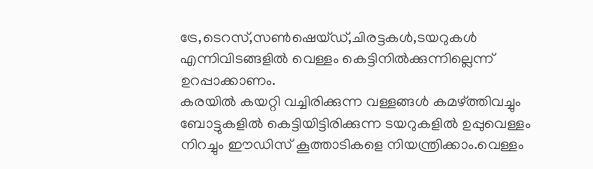ട്രേ,ടെറസ്,സൺഷെയ്ഡ്,ചിരട്ടകൾ,ടയറുകൾ എന്നിവിടങ്ങളിൽ വെള്ളം കെട്ടിനിൽക്കുന്നില്ലെന്ന് ഉറപ്പാക്കാണം.
കരയിൽ കയറ്റി വച്ചിരിക്കുന്ന വള്ളങ്ങൾ കമഴ്ത്തിവച്ചും ബോട്ടുകളിൽ കെട്ടിയിട്ടിരിക്കുന്ന ടയറുകളിൽ ഉപ്പുവെള്ളം നിറച്ചും ഈഡിസ് കൂത്താടികളെ നിയന്ത്രിക്കാം.വെള്ളം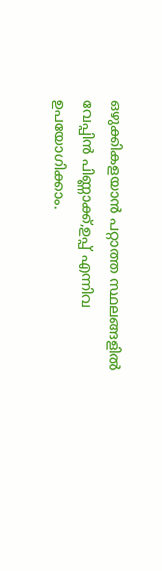ഒഴുക്കികളയാൻ പറ്റാത്ത സ്ഥലങ്ങളിൽ വേപ്പിൻ പിണ്ണാക്ക്,ഉപ്പ് എന്നിവ ഉപയോഗിക്കാം.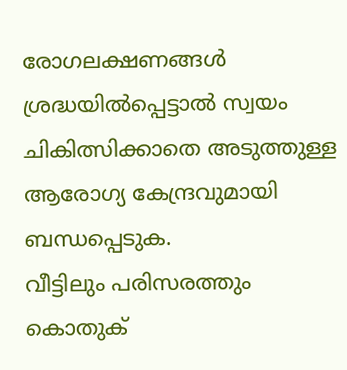രോഗലക്ഷണങ്ങൾ ശ്രദ്ധയിൽപ്പെട്ടാൽ സ്വയം ചികിത്സിക്കാതെ അടുത്തുള്ള ആരോഗ്യ കേന്ദ്രവുമായി ബന്ധപ്പെടുക.
വീട്ടിലും പരിസരത്തും കൊതുക്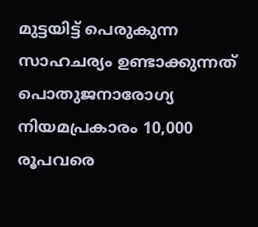മുട്ടയിട്ട് പെരുകുന്ന സാഹചര്യം ഉണ്ടാക്കുന്നത് പൊതുജനാരോഗ്യ നിയമപ്രകാരം 10,000 രൂപവരെ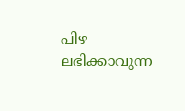പിഴ ലഭിക്കാവുന്ന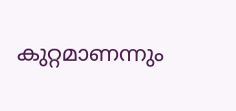കുറ്റമാണന്നും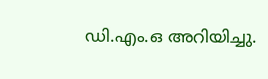ഡി.എം.ഒ അറിയിച്ചു.